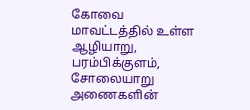கோவை மாவட்டத்தில் உள்ள ஆழியாறு, பரம்பிக்குளம், சோலையாறு அணைகளின்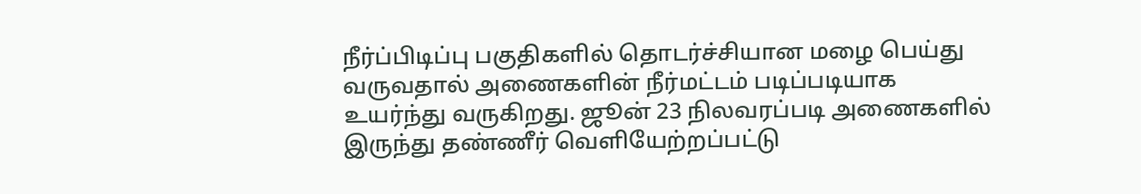நீர்ப்பிடிப்பு பகுதிகளில் தொடர்ச்சியான மழை பெய்து வருவதால் அணைகளின் நீர்மட்டம் படிப்படியாக உயர்ந்து வருகிறது. ஜூன் 23 நிலவரப்படி அணைகளில் இருந்து தண்ணீர் வெளியேற்றப்பட்டு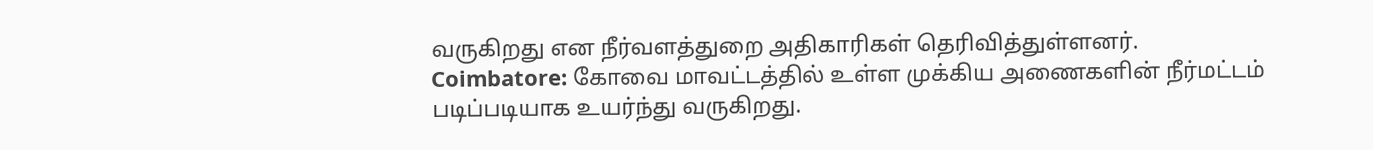வருகிறது என நீர்வளத்துறை அதிகாரிகள் தெரிவித்துள்ளனர்.
Coimbatore: கோவை மாவட்டத்தில் உள்ள முக்கிய அணைகளின் நீர்மட்டம் படிப்படியாக உயர்ந்து வருகிறது.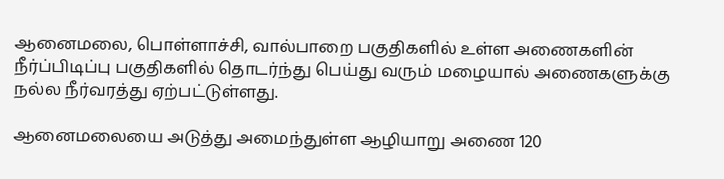ஆனைமலை, பொள்ளாச்சி, வால்பாறை பகுதிகளில் உள்ள அணைகளின் நீர்ப்பிடிப்பு பகுதிகளில் தொடர்ந்து பெய்து வரும் மழையால் அணைகளுக்கு நல்ல நீர்வரத்து ஏற்பட்டுள்ளது.

ஆனைமலையை அடுத்து அமைந்துள்ள ஆழியாறு அணை 120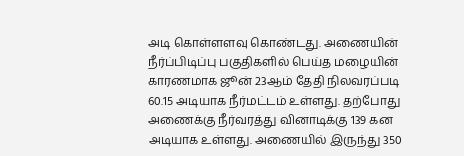அடி கொள்ளளவு கொண்டது. அணையின் நீர்ப்பிடிப்பு பகுதிகளில் பெய்த மழையின் காரணமாக ஜூன் 23ஆம் தேதி நிலவரப்படி 60.15 அடியாக நீர்மட்டம் உள்ளது. தற்போது அணைக்கு நீர்வரத்து வினாடிக்கு 139 கன அடியாக உள்ளது. அணையில் இருந்து 350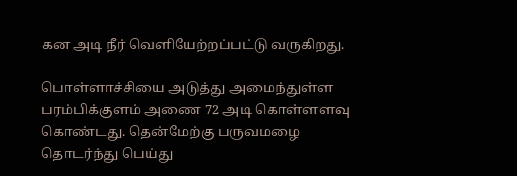கன அடி நீர் வெளியேற்றப்பட்டு வருகிறது.

பொள்ளாச்சியை அடுத்து அமைந்துள்ள பரம்பிக்குளம் அணை 72 அடி கொள்ளளவு கொண்டது. தென்மேற்கு பருவமழை தொடர்ந்து பெய்து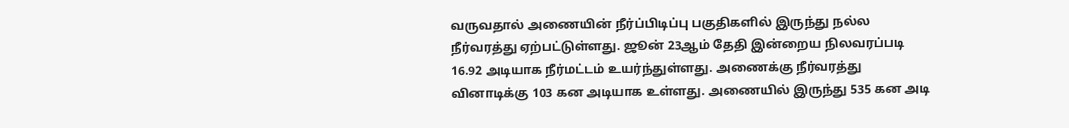வருவதால் அணையின் நீர்ப்பிடிப்பு பகுதிகளில் இருந்து நல்ல நீர்வரத்து ஏற்பட்டுள்ளது. ஜூன் 23ஆம் தேதி இன்றைய நிலவரப்படி 16.92 அடியாக நீர்மட்டம் உயர்ந்துள்ளது. அணைக்கு நீர்வரத்து வினாடிக்கு 103 கன அடியாக உள்ளது. அணையில் இருந்து 535 கன அடி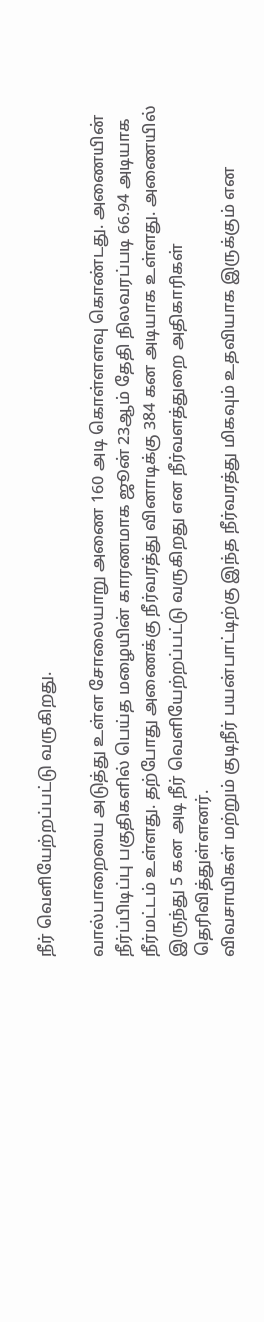நீர் வெளியேற்றப்பட்டு வருகிறது.

வால்பாறையை அடுத்து உள்ள சோலையாறு அணை 160 அடி கொள்ளளவு கொண்டது. அணையின் நீர்ப்பிடிப்பு பகுதிகளில் பெய்த மழையின் காரணமாக ஜூன் 23ஆம் தேதி நிலவரப்படி 66.94 அடியாக நீர்மட்டம் உள்ளது. தற்போது அணைக்கு நீர்வரத்து வினாடிக்கு 384 கன அடியாக உள்ளது. அணையில் இருந்து 5 கன அடி நீர் வெளியேற்றப்பட்டு வருகிறது என நீர்வளத்துறை அதிகாரிகள் தெரிவித்துள்ளனர்.
விவசாயிகள் மற்றும் குடிநீர் பயன்பாட்டிற்கு இந்த நீர்வரத்து மிகவும் உதவியாக இருக்கும் என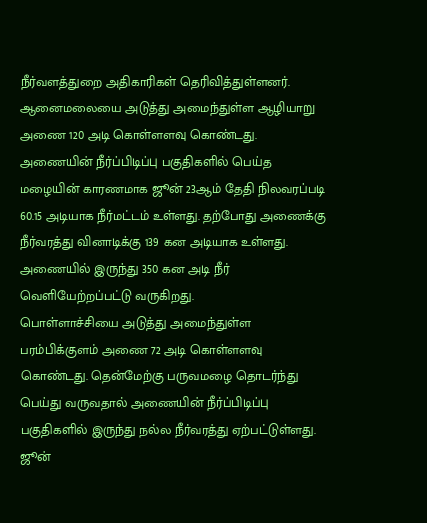நீர்வளத்துறை அதிகாரிகள் தெரிவித்துள்ளனர்.
ஆனைமலையை அடுத்து அமைந்துள்ள ஆழியாறு அணை 120 அடி கொள்ளளவு கொண்டது. அணையின் நீர்ப்பிடிப்பு பகுதிகளில் பெய்த மழையின் காரணமாக ஜூன் 23ஆம் தேதி நிலவரப்படி 60.15 அடியாக நீர்மட்டம் உள்ளது. தற்போது அணைக்கு நீர்வரத்து வினாடிக்கு 139 கன அடியாக உள்ளது. அணையில் இருந்து 350 கன அடி நீர் வெளியேற்றப்பட்டு வருகிறது.
பொள்ளாச்சியை அடுத்து அமைந்துள்ள பரம்பிக்குளம் அணை 72 அடி கொள்ளளவு கொண்டது. தென்மேற்கு பருவமழை தொடர்ந்து பெய்து வருவதால் அணையின் நீர்ப்பிடிப்பு பகுதிகளில் இருந்து நல்ல நீர்வரத்து ஏற்பட்டுள்ளது. ஜூன்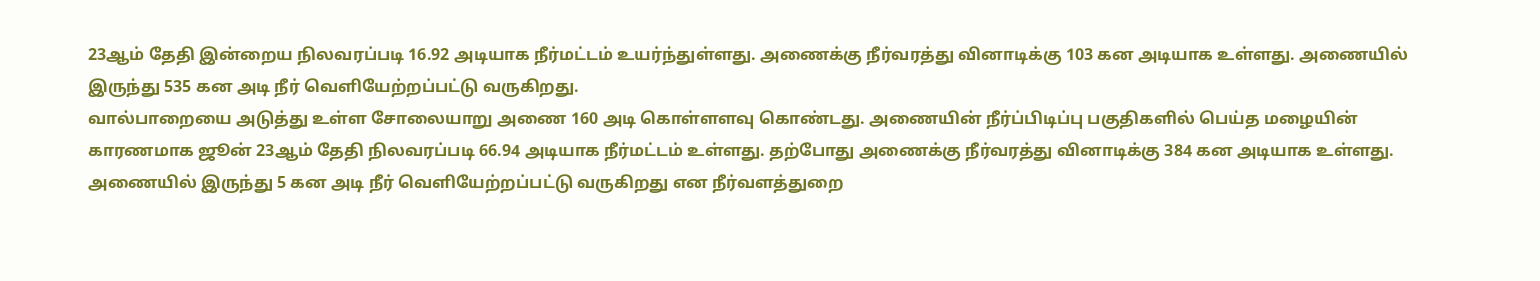23ஆம் தேதி இன்றைய நிலவரப்படி 16.92 அடியாக நீர்மட்டம் உயர்ந்துள்ளது. அணைக்கு நீர்வரத்து வினாடிக்கு 103 கன அடியாக உள்ளது. அணையில் இருந்து 535 கன அடி நீர் வெளியேற்றப்பட்டு வருகிறது.
வால்பாறையை அடுத்து உள்ள சோலையாறு அணை 160 அடி கொள்ளளவு கொண்டது. அணையின் நீர்ப்பிடிப்பு பகுதிகளில் பெய்த மழையின் காரணமாக ஜூன் 23ஆம் தேதி நிலவரப்படி 66.94 அடியாக நீர்மட்டம் உள்ளது. தற்போது அணைக்கு நீர்வரத்து வினாடிக்கு 384 கன அடியாக உள்ளது. அணையில் இருந்து 5 கன அடி நீர் வெளியேற்றப்பட்டு வருகிறது என நீர்வளத்துறை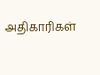அதிகாரிகள்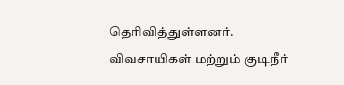தெரிவித்துள்ளனர்.
விவசாயிகள் மற்றும் குடிநீர்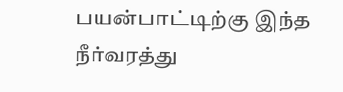பயன்பாட்டிற்கு இந்த நீர்வரத்து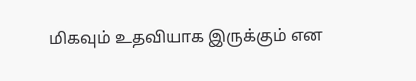மிகவும் உதவியாக இருக்கும் என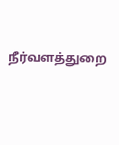நீர்வளத்துறை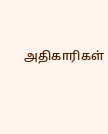அதிகாரிகள்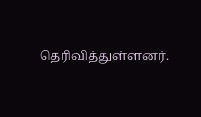தெரிவித்துள்ளனர்.